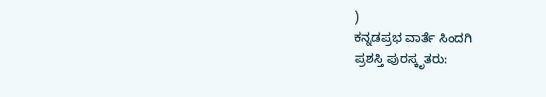)
ಕನ್ನಡಪ್ರಭ ವಾರ್ತೆ ಸಿಂದಗಿ
ಪ್ರಶಸ್ತಿ ಪುರಸ್ಕೃತರು: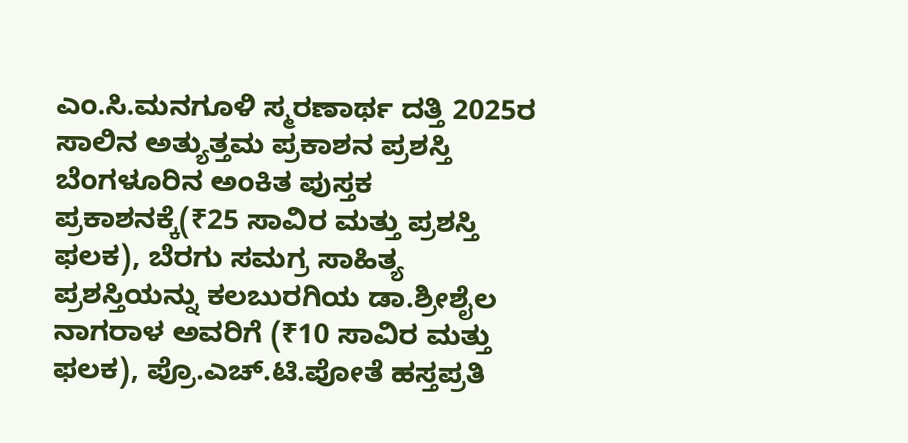ಎಂ.ಸಿ.ಮನಗೂಳಿ ಸ್ಮರಣಾರ್ಥ ದತ್ತಿ 2025ರ ಸಾಲಿನ ಅತ್ಯುತ್ತಮ ಪ್ರಕಾಶನ ಪ್ರಶಸ್ತಿ ಬೆಂಗಳೂರಿನ ಅಂಕಿತ ಪುಸ್ತಕ ಪ್ರಕಾಶನಕ್ಕೆ(₹25 ಸಾವಿರ ಮತ್ತು ಪ್ರಶಸ್ತಿ ಫಲಕ), ಬೆರಗು ಸಮಗ್ರ ಸಾಹಿತ್ಯ ಪ್ರಶಸ್ತಿಯನ್ನು ಕಲಬುರಗಿಯ ಡಾ.ಶ್ರೀಶೈಲ ನಾಗರಾಳ ಅವರಿಗೆ (₹10 ಸಾವಿರ ಮತ್ತು ಫಲಕ), ಪ್ರೊ.ಎಚ್.ಟಿ.ಪೋತೆ ಹಸ್ತಪ್ರತಿ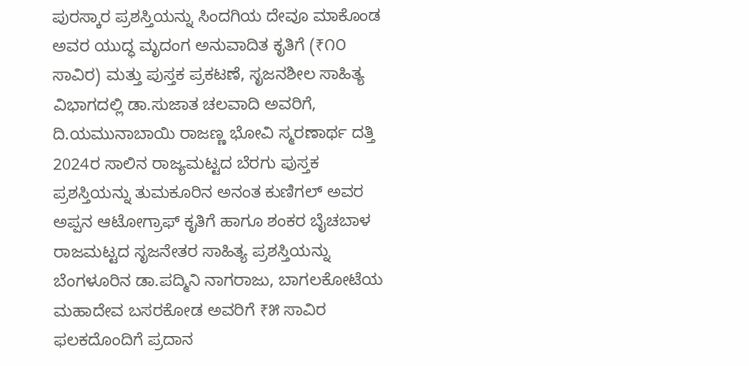ಪುರಸ್ಕಾರ ಪ್ರಶಸ್ತಿಯನ್ನು ಸಿಂದಗಿಯ ದೇವೂ ಮಾಕೊಂಡ ಅವರ ಯುದ್ಧ ಮೃದಂಗ ಅನುವಾದಿತ ಕೃತಿಗೆ (₹೧೦ ಸಾವಿರ) ಮತ್ತು ಪುಸ್ತಕ ಪ್ರಕಟಣೆ, ಸೃಜನಶೀಲ ಸಾಹಿತ್ಯ ವಿಭಾಗದಲ್ಲಿ ಡಾ.ಸುಜಾತ ಚಲವಾದಿ ಅವರಿಗೆ, ದಿ.ಯಮುನಾಬಾಯಿ ರಾಜಣ್ಣ ಭೋವಿ ಸ್ಮರಣಾರ್ಥ ದತ್ತಿ 2024ರ ಸಾಲಿನ ರಾಜ್ಯಮಟ್ಟದ ಬೆರಗು ಪುಸ್ತಕ ಪ್ರಶಸ್ತಿಯನ್ನು ತುಮಕೂರಿನ ಅನಂತ ಕುಣಿಗಲ್ ಅವರ ಅಪ್ಪನ ಆಟೋಗ್ರಾಫ್ ಕೃತಿಗೆ ಹಾಗೂ ಶಂಕರ ಬೈಚಬಾಳ ರಾಜಮಟ್ಟದ ಸೃಜನೇತರ ಸಾಹಿತ್ಯ ಪ್ರಶಸ್ತಿಯನ್ನು ಬೆಂಗಳೂರಿನ ಡಾ.ಪದ್ಮಿನಿ ನಾಗರಾಜು, ಬಾಗಲಕೋಟೆಯ ಮಹಾದೇವ ಬಸರಕೋಡ ಅವರಿಗೆ ₹೫ ಸಾವಿರ ಫಲಕದೊಂದಿಗೆ ಪ್ರದಾನ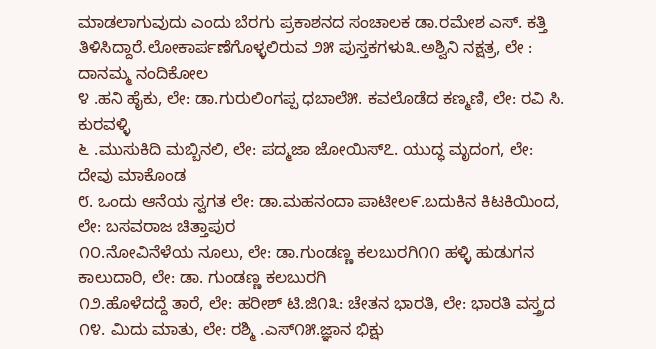ಮಾಡಲಾಗುವುದು ಎಂದು ಬೆರಗು ಪ್ರಕಾಶನದ ಸಂಚಾಲಕ ಡಾ.ರಮೇಶ ಎಸ್. ಕತ್ತಿ ತಿಳಿಸಿದ್ದಾರೆ.ಲೋಕಾರ್ಪಣೆಗೊಳ್ಳಲಿರುವ ೨೫ ಪುಸ್ತಕಗಳು೩.ಅಶ್ವಿನಿ ನಕ್ಷತ್ರ, ಲೇ : ದಾನಮ್ಮ ನಂದಿಕೋಲ
೪ .ಹನಿ ಹೈಕು, ಲೇ: ಡಾ.ಗುರುಲಿಂಗಪ್ಪ ಧಬಾಲೆ೫. ಕವಲೊಡೆದ ಕಣ್ಮಣಿ, ಲೇ: ರವಿ ಸಿ. ಕುರವಳ್ಳಿ
೬ .ಮುಸುಕಿದಿ ಮಬ್ಬಿನಲಿ, ಲೇ: ಪದ್ಮಜಾ ಜೋಯಿಸ್೭. ಯುದ್ಧ ಮೃದಂಗ, ಲೇ: ದೇವು ಮಾಕೊಂಡ
೮. ಒಂದು ಆನೆಯ ಸ್ವಗತ ಲೇ: ಡಾ.ಮಹನಂದಾ ಪಾಟೀಲ೯.ಬದುಕಿನ ಕಿಟಕಿಯಿಂದ, ಲೇ: ಬಸವರಾಜ ಚಿತ್ತಾಪುರ
೧೦.ನೋವಿನೆಳೆಯ ನೂಲು, ಲೇ: ಡಾ.ಗುಂಡಣ್ಣ ಕಲಬುರಗಿ೧೧ ಹಳ್ಳಿ ಹುಡುಗನ ಕಾಲುದಾರಿ, ಲೇ: ಡಾ. ಗುಂಡಣ್ಣ ಕಲಬುರಗಿ
೧೨.ಹೊಳೆದದ್ದೆ ತಾರೆ, ಲೇ: ಹರೀಶ್ ಟಿ.ಜಿ೧೩: ಚೇತನ ಭಾರತಿ, ಲೇ: ಭಾರತಿ ವಸ್ತ್ರದ
೧೪. ಮಿದು ಮಾತು, ಲೇ: ರಶ್ಮಿ .ಎಸ್೧೫.ಜ್ಞಾನ ಭಿಕ್ಷು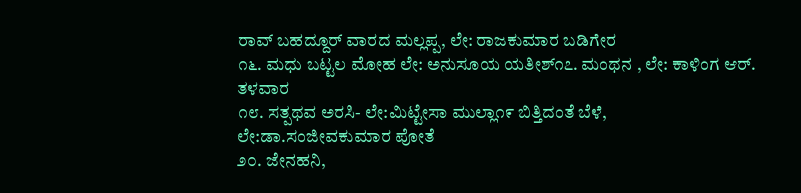ರಾವ್ ಬಹದ್ದೂರ್ ವಾರದ ಮಲ್ಲಪ್ಪ, ಲೇ: ರಾಜಕುಮಾರ ಬಡಿಗೇರ
೧೬. ಮಧು ಬಟ್ಟಲ ಮೋಹ ಲೇ: ಅನುಸೂಯ ಯತೀಶ್೧೭. ಮಂಥನ , ಲೇ: ಕಾಳಿಂಗ ಆರ್. ತಳವಾರ
೧೮. ಸತ್ಪಥವ ಅರಸಿ- ಲೇ:ಮಿಟ್ಟೇಸಾ ಮುಲ್ಲಾ೧೯ ಬಿತ್ತಿದಂತೆ ಬೆಳೆ, ಲೇ:ಡಾ.ಸಂಜೀವಕುಮಾರ ಪೋತೆ
೨೦. ಜೇನಹನಿ,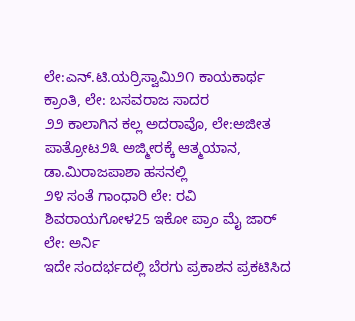ಲೇ:ಎನ್.ಟಿ.ಯರ್ರಿಸ್ವಾಮಿ೨೧ ಕಾಯಕಾರ್ಥ ಕ್ರಾಂತಿ, ಲೇ: ಬಸವರಾಜ ಸಾದರ
೨೨ ಕಾಲಾಗಿನ ಕಲ್ಲ ಅದರಾವೊ, ಲೇ:ಅಜೀತ ಪಾತ್ರೋಟ೨೩ ಅಜ್ಮೀರಕ್ಕೆ ಆತ್ಮಯಾನ, ಡಾ.ಮಿರಾಜಪಾಶಾ ಹಸನಲ್ಲಿ
೨೪ ಸಂತೆ ಗಾಂಧಾರಿ ಲೇ: ರವಿ ಶಿವರಾಯಗೋಳ25 ಇಕೋ ಪ್ರಾಂ ಮೈ ಜಾರ್ ಲೇ: ಅರ್ನಿ
ಇದೇ ಸಂದರ್ಭದಲ್ಲಿ ಬೆರಗು ಪ್ರಕಾಶನ ಪ್ರಕಟಿಸಿದ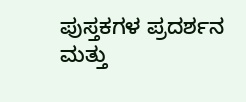ಪುಸ್ತಕಗಳ ಪ್ರದರ್ಶನ ಮತ್ತು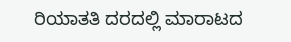ರಿಯಾತತಿ ದರದಲ್ಲಿ ಮಾರಾಟದ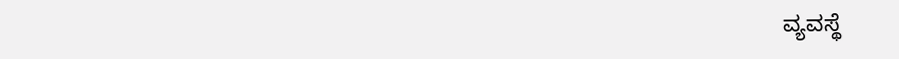ವ್ಯವಸ್ಥೆ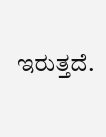ಇರುತ್ತದೆ.